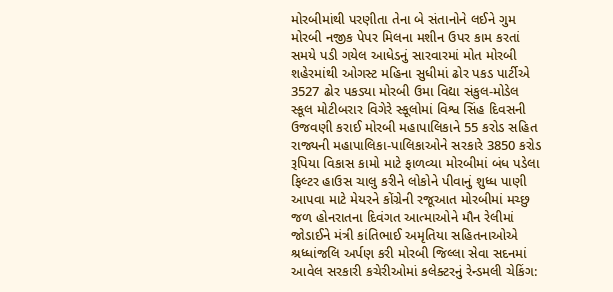મોરબીમાંથી પરણીતા તેના બે સંતાનોને લઈને ગુમ મોરબી નજીક પેપર મિલના મશીન ઉપર કામ કરતાં સમયે પડી ગયેલ આધેડનું સારવારમાં મોત મોરબી શહેરમાંથી ઓગસ્ટ મહિના સુધીમાં ઢોર પકડ પાર્ટીએ 3527 ઢોર પકડ્યા મોરબી ઉમા વિદ્યા સંકુલ-મોડેલ સ્કૂલ મોટીબરાર વિગેરે સ્કૂલોમાં વિશ્વ સિંહ દિવસની ઉજવણી કરાઈ મોરબી મહાપાલિકાને 55 કરોડ સહિત રાજ્યની મહાપાલિકા-પાલિકાઓને સરકારે 3850 કરોડ રૂપિયા વિકાસ કામો માટે ફાળવ્યા મોરબીમાં બંધ પડેલા ફિલ્ટર હાઉસ ચાલુ કરીને લોકોને પીવાનું શુધ્ધ પાણી આપવા માટે મેયરને કોંગ્રેની રજૂઆત મોરબીમાં મચ્છુ જળ હોનરાતના દિવંગત આત્માઓને મૌન રેલીમાં જોડાઈને મંત્રી કાંતિભાઈ અમૃતિયા સહિતનાઓએ શ્રધ્ધાંજલિ અર્પણ કરી મોરબી જિલ્લા સેવા સદનમાં આવેલ સરકારી કચેરીઓમાં કલેક્ટરનું રેન્ડમલી ચેકિંગ: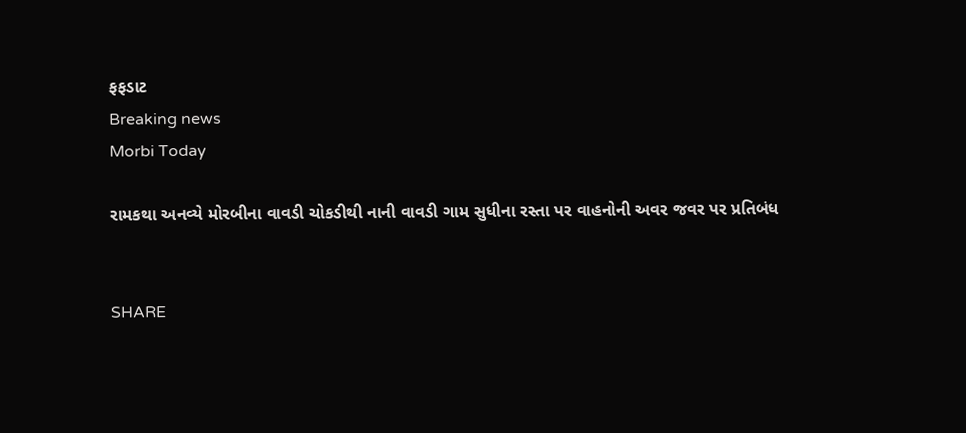ફફડાટ
Breaking news
Morbi Today

રામકથા અનવ્યે મોરબીના વાવડી ચોકડીથી નાની વાવડી ગામ સુધીના રસ્તા પર વાહનોની અવર જવર પર પ્રતિબંધ


SHARE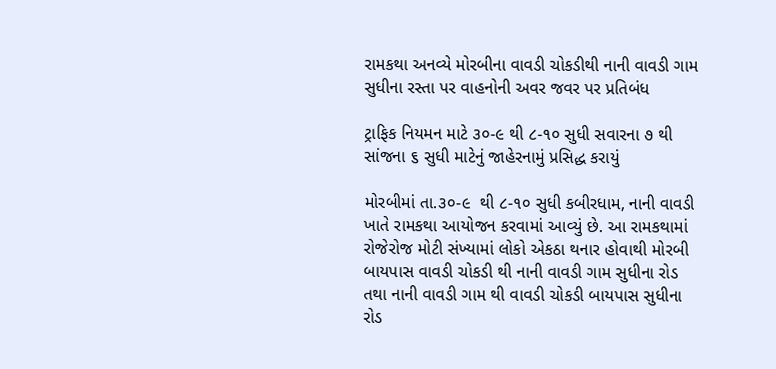રામકથા અનવ્યે મોરબીના વાવડી ચોકડીથી નાની વાવડી ગામ સુધીના રસ્તા પર વાહનોની અવર જવર પર પ્રતિબંધ

ટ્રાફિક નિયમન માટે ૩૦-૯ થી ૮-૧૦ સુધી સવારના ૭ થી સાંજના ૬ સુધી માટેનું જાહેરનામું પ્રસિદ્ધ કરાયું

મોરબીમાં તા.૩૦-૯  થી ૮-૧૦ સુધી કબીરધામ, નાની વાવડી ખાતે રામકથા આયોજન કરવામાં આવ્યું છે. આ રામકથામાં રોજેરોજ મોટી સંખ્યામાં લોકો એકઠા થનાર હોવાથી મોરબી બાયપાસ વાવડી ચોકડી થી નાની વાવડી ગામ સુધીના રોડ તથા નાની વાવડી ગામ થી વાવડી ચોકડી બાયપાસ સુધીના રોડ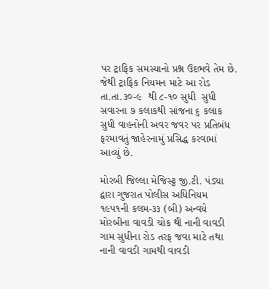પર ટ્રાફિક સમસ્યાનો પ્રશ્ન ઉદભવે તેમ છે. જેથી ટ્રાફિક નિયમન માટે આ રોડ તા.તા.૩૦-૯  થી ૮-૧૦ સુધી  સુધી સવારના ૭ કલાકથી સાંજના ૬ કલાક સુધી વાહનોની અવર જવર પર પ્રતિબંધ ફરમાવતું જાહેરનામું પ્રસિદ્ધ કરવામાં આવ્યું છે.

મોરબી જિલ્લા મેજિસ્ટ્ટ જી.ટી. પંડ્યા દ્વારા ગુજરાત પોલીસ અધિનિયમ ૧૯૫૧ની કલમ-૩૩ (બી) અન્વયે મોરબીના વાવડી ચોક થી નાની વાવડી ગામ સુધીના રોડ તરફ જવા માટે તથા નાની વાવડી ગામથી વાવડી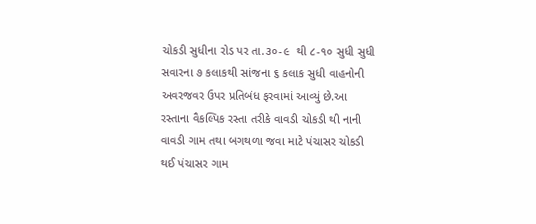ચોકડી સુધીના રોડ પર તા.૩૦-૯  થી ૮-૧૦ સુધી સુધી સવારના ૭ કલાકથી સાંજના ૬ કલાક સુધી વાહનોની અવરજવર ઉપર પ્રતિબંધ ફરવામાં આવ્યું છે.આ રસ્તાના વૈકલ્પિક રસ્તા તરીકે વાવડી ચોકડી થી નાની વાવડી ગામ તથા બગથળા જવા માટે પંચાસર ચોકડી થઈ પંચાસર ગામ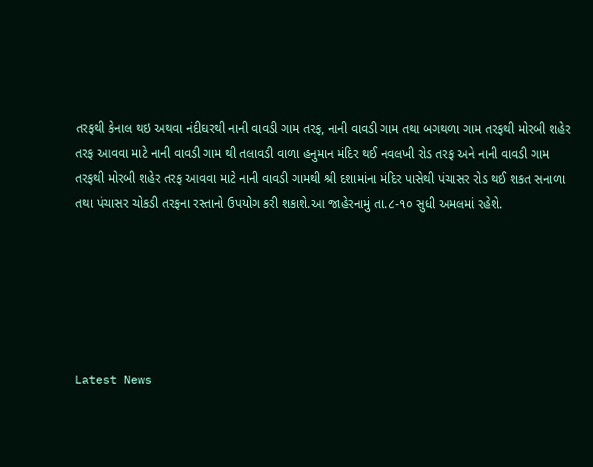તરફથી કેનાલ થઇ અથવા નંદીઘરથી નાની વાવડી ગામ તરફ, નાની વાવડી ગામ તથા બગથળા ગામ તરફથી મોરબી શહેર તરફ આવવા માટે નાની વાવડી ગામ થી તલાવડી વાળા હનુમાન મંદિર થઈ નવલખી રોડ તરફ અને નાની વાવડી ગામ તરફથી મોરબી શહેર તરફ આવવા માટે નાની વાવડી ગામથી શ્રી દશામાંના મંદિર પાસેથી પંચાસર રોડ થઈ શકત સનાળા તથા પંચાસર ચોકડી તરફના રસ્તાનો ઉપયોગ કરી શકાશે.આ જાહેરનામું તા.૮-૧૦ સુધી અમલમાં રહેશે.






Latest News